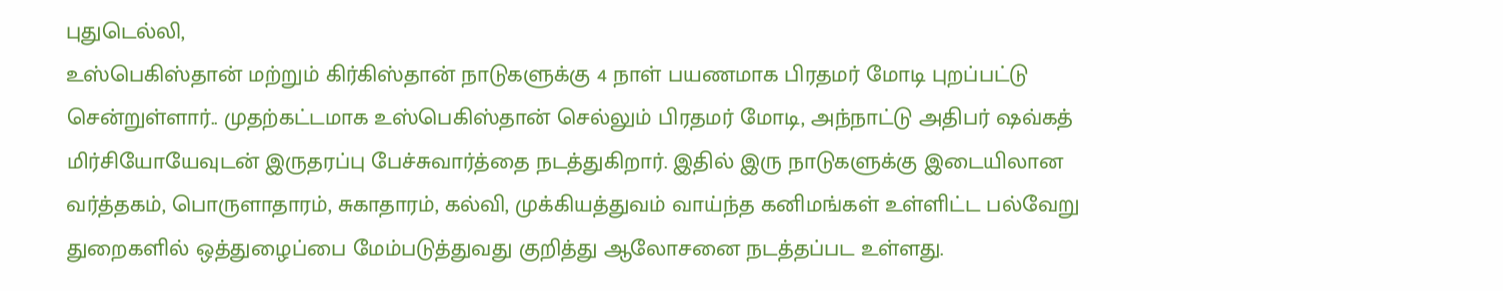புதுடெல்லி,
உஸ்பெகிஸ்தான் மற்றும் கிர்கிஸ்தான் நாடுகளுக்கு 4 நாள் பயணமாக பிரதமர் மோடி புறப்பட்டு சென்றுள்ளார்.. முதற்கட்டமாக உஸ்பெகிஸ்தான் செல்லும் பிரதமர் மோடி, அந்நாட்டு அதிபர் ஷவ்கத் மிர்சியோயேவுடன் இருதரப்பு பேச்சுவார்த்தை நடத்துகிறார். இதில் இரு நாடுகளுக்கு இடையிலான வர்த்தகம், பொருளாதாரம், சுகாதாரம், கல்வி, முக்கியத்துவம் வாய்ந்த கனிமங்கள் உள்ளிட்ட பல்வேறு துறைகளில் ஒத்துழைப்பை மேம்படுத்துவது குறித்து ஆலோசனை நடத்தப்பட உள்ளது.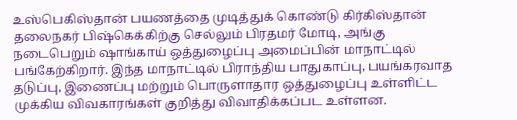உஸ்பெகிஸ்தான் பயணத்தை முடித்துக் கொண்டு கிர்கிஸ்தான் தலைநகர் பிஷ்கெக்கிற்கு செல்லும் பிரதமர் மோடி, அங்கு நடைபெறும் ஷாங்காய் ஒத்துழைப்பு அமைப்பின் மாநாட்டில் பங்கேற்கிறார். இந்த மாநாட்டில் பிராந்திய பாதுகாப்பு, பயங்கரவாத தடுப்பு, இணைப்பு மற்றும் பொருளாதார ஒத்துழைப்பு உள்ளிட்ட முக்கிய விவகாரங்கள் குறித்து விவாதிக்கப்பட உள்ளன.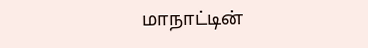மாநாட்டின்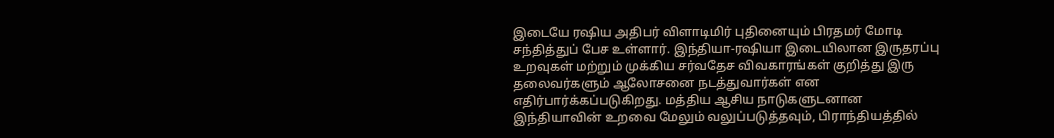இடையே ரஷிய அதிபர் விளாடிமிர் புதினையும் பிரதமர் மோடி சந்தித்துப் பேச உள்ளார். இந்தியா-ரஷியா இடையிலான இருதரப்பு உறவுகள் மற்றும் முக்கிய சர்வதேச விவகாரங்கள் குறித்து இரு தலைவர்களும் ஆலோசனை நடத்துவார்கள் என எதிர்பார்க்கப்படுகிறது. மத்திய ஆசிய நாடுகளுடனான இந்தியாவின் உறவை மேலும் வலுப்படுத்தவும், பிராந்தியத்தில்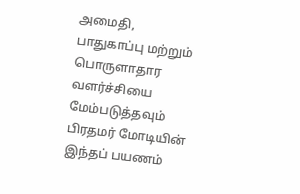அமைதி, பாதுகாப்பு மற்றும் பொருளாதார வளர்ச்சியை மேம்படுத்தவும் பிரதமர் மோடியின் இந்தப் பயணம்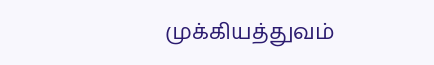முக்கியத்துவம்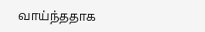வாய்ந்ததாக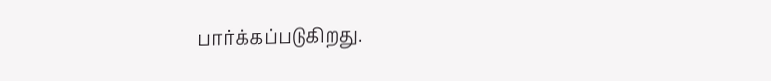பார்க்கப்படுகிறது.